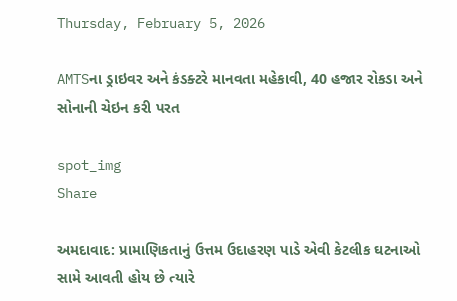Thursday, February 5, 2026

AMTSના ડ્રાઇવર અને કંડક્ટરે માનવતા મહેકાવી, 40 હજાર રોકડા અને સોનાની ચેઇન કરી પરત

spot_img
Share

અમદાવાદ: પ્રામાણિકતાનું ઉત્તમ ઉદાહરણ પાડે એવી કેટલીક ઘટનાઓ સામે આવતી હોય છે ત્યારે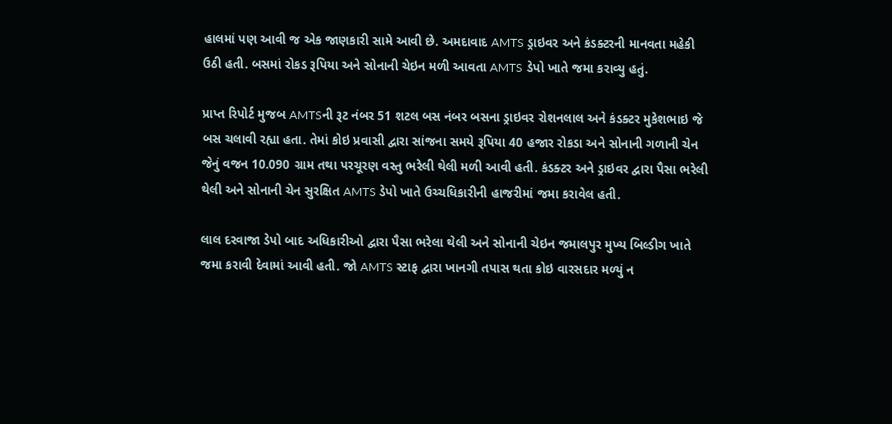હાલમાં પણ આવી જ એક જાણકારી સામે આવી છે. અમદાવાદ AMTS ડ્રાઇવર અને કંડક્ટરની માનવતા મહેકી ઉઠી હતી. બસમાં રોકડ રૂપિયા અને સોનાની ચેઇન મળી આવતા AMTS ડેપો ખાતે જમા કરાવ્યુ હતું.

પ્રાપ્ત રિપોર્ટ મુજબ AMTSની રૂટ નંબર 51 શટલ બસ નંબર બસના ડ્રાઇવર રોશનલાલ અને કંડક્ટર મુકેશભાઇ જે બસ ચલાવી રહ્યા હતા. તેમાં કોઇ પ્રવાસી દ્વારા સાંજના સમયે રૂપિયા 40 હજાર રોકડા અને સોનાની ગળાની ચેન જેનું વજન 10.090 ગ્રામ તથા પરચૂરણ વસ્તુ ભરેલી થેલી મળી આવી હતી. કંડક્ટર અને ડ્રાઇવર દ્વારા પૈસા ભરેલી થેલી અને સોનાની ચેન સુરક્ષિત AMTS ડેપો ખાતે ઉચ્ચધિકારીની હાજરીમાં જમા કરાવેલ હતી.

લાલ દરવાજા ડેપો બાદ અધિકારીઓ દ્વારા પૈસા ભરેલા થેલી અને સોનાની ચેઇન જમાલપુર મુખ્ય બિલ્ડીગ ખાતે જમા કરાવી દેવામાં આવી હતી. જો AMTS સ્ટાફ દ્વારા ખાનગી તપાસ થતા કોઇ વારસદાર મળ્યું ન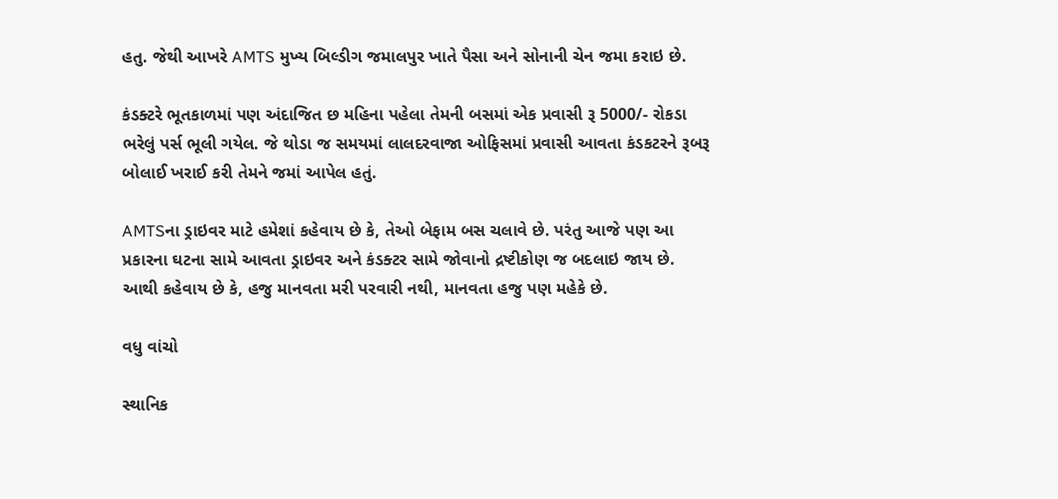હતુ. જેથી આખરે AMTS મુખ્ય બિલ્ડીગ જમાલપુર ખાતે પૈસા અને સોનાની ચેન જમા કરાઇ છે.

કંડક્ટરે ભૂતકાળમાં પણ અંદાજિત છ મહિના પહેલા તેમની બસમાં એક પ્રવાસી રૂ 5000/- રોકડા ભરેલું પર્સ ભૂલી ગયેલ. જે થોડા જ સમયમાં લાલદરવાજા ઓફિસમાં પ્રવાસી આવતા કંડકટરને રૂબરૂ બોલાઈ ખરાઈ કરી તેમને જમાં આપેલ હતું.

AMTSના ડ્રાઇવર માટે હમેશાં કહેવાય છે કે, તેઓ બેફામ બસ ચલાવે છે. પરંતુ આજે પણ આ પ્રકારના ઘટના સામે આવતા ડ્રાઇવર અને કંડક્ટર સામે જોવાનો દ્રષ્ટીકોણ જ બદલાઇ જાય છે. આથી કહેવાય છે કે, હજુ માનવતા મરી પરવારી નથી, માનવતા હજુ પણ મહેકે છે.

વધુ વાંચો

સ્થાનિક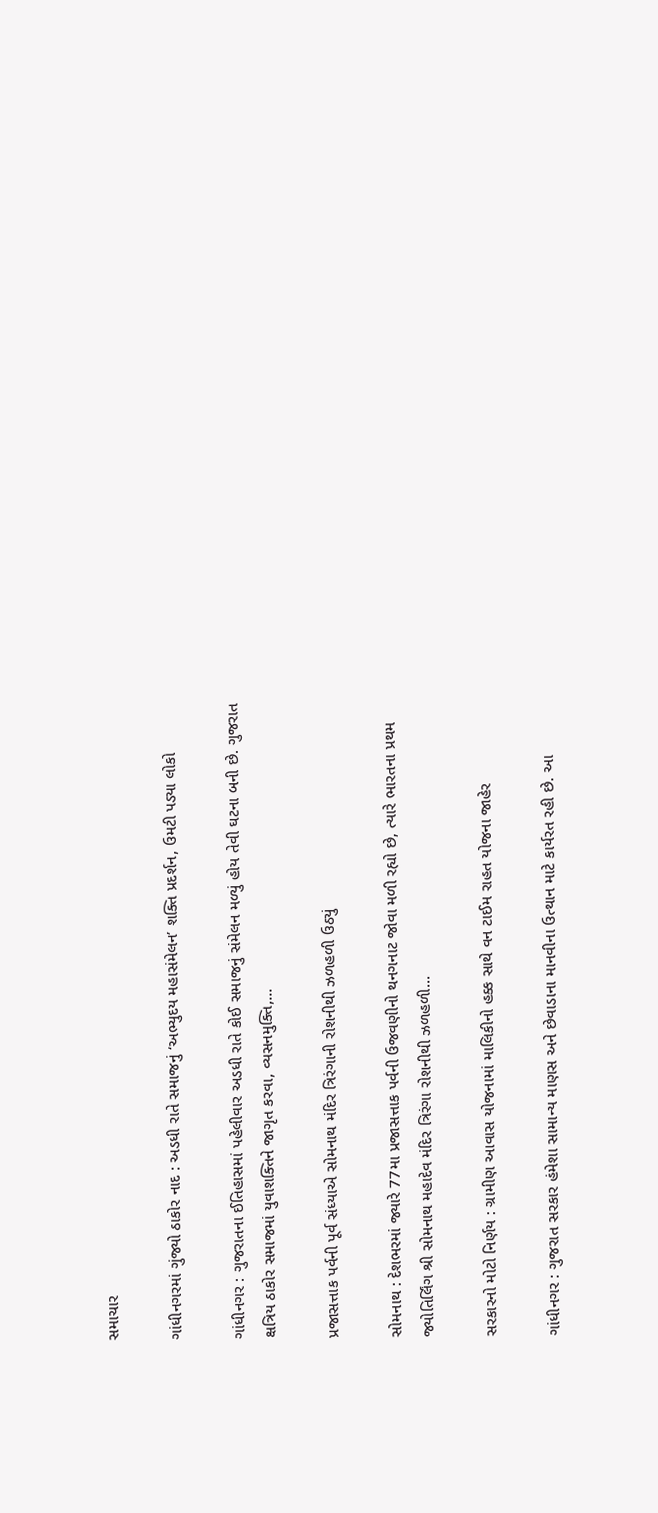સમાચાર

ગાંધીનગરમાં ગુંજ્યો ઠાકોર નાદ : અડધી રાતે સમાજનું ‘અભ્યુદય મહાસંમેલન’ શક્તિ પ્રદર્શન, ઉમટી પડ્યા લોકો

ગાંધીનગર : ગુજરાતના ઈતિહાસમાં પહેલીવાર અડધી રાતે કોઈ સમાજનું સંમેલન મળ્યું હોય તેવી ઘટના બની છે. ગુજરાત ક્ષત્રિય ઠાકોર સમાજમાં યુવાશક્તિને જાગૃત કરવા, વ્યસનમુક્તિ,...

પ્રજાસત્તાક પર્વની પૂર્વ સંધ્યાએ સોમનાથ મંદિર ત્રિરંગાની રોશનીથી ઝળહળી ઉઠ્યું

સોમનાથ : દેશભરમાં જ્યારે 77મા પ્રજાસત્તાક પર્વની ઉજવણીનો થનગનાટ જોવા મળી રહ્યો છે, ત્યારે ભારતના પ્રથમ જ્યોતિર્લિંગ શ્રી સોમનાથ મહાદેવ મંદિર ત્રિરંગા રોશનીથી ઝળહળી...

સરકારનો મોટો નિર્ણય : ગ્રામીણ આવાસ યોજનામાં માલિકીનો હક્ક સાથે વન ટાઈમ રાહત યોજના જાહેર

ગાંધીનગર : ગુજરાત સરકાર હંમેશા સામાન્ય માણસ અને છેવાડાના માનવીના ઉત્થાન માટે કાર્યરત રહી છે. આ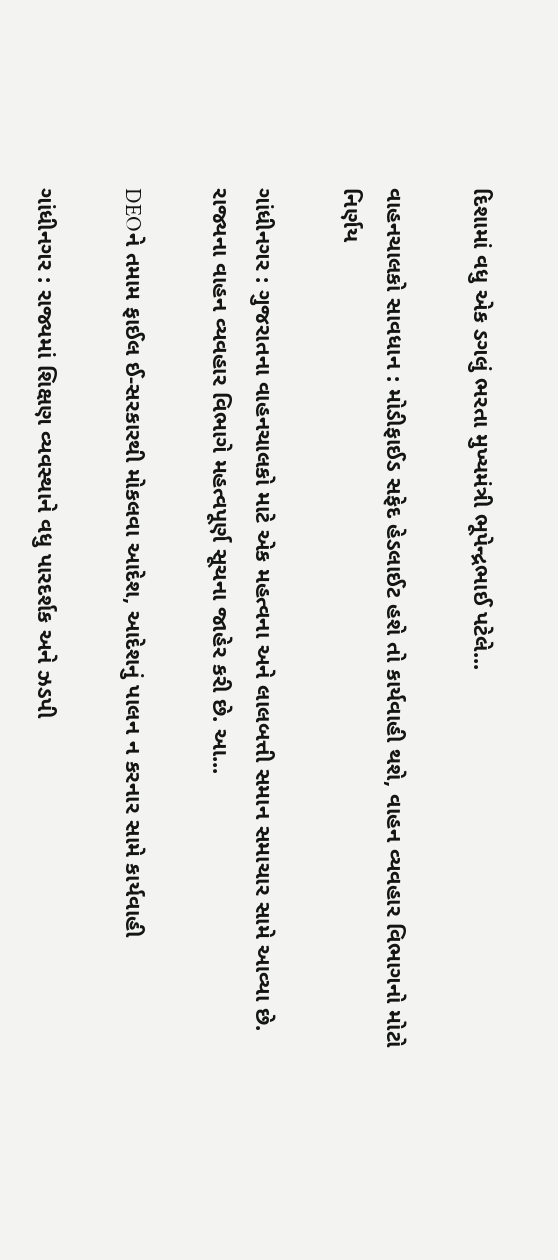દિશામાં વધુ એક ડગલું ભરતા મુખ્યમંત્રી ભૂપેન્દ્રભાઈ પટેલે...

વાહનચાલકો સાવધાન : મોડીફાઈડ સફેદ હેડલાઈટ હશે તો કાર્યવાહી થશે, વાહન વ્યવહાર વિભાગનો મોટો નિર્ણય

ગાંધીનગર : ગુજરાતના વાહનચાલકો માટે એક મહત્વના અને લાલબત્તી સમાન સમાચાર સામે આવ્યા છે. રાજ્યના વાહન વ્યવહાર વિભાગે મહત્વપૂર્ણ સૂચના જાહેર કરી છે. આ...

DEOને તમામ ફાઈલ ઈ-સરકારથી મોકલવા આદેશ, આદેશનું પાલન ન કરનાર સામે કાર્યવાહી

ગાંધીનગર : રાજ્યમાં શિક્ષણ વ્યવસ્થાને વધુ પારદર્શક અને ઝડપી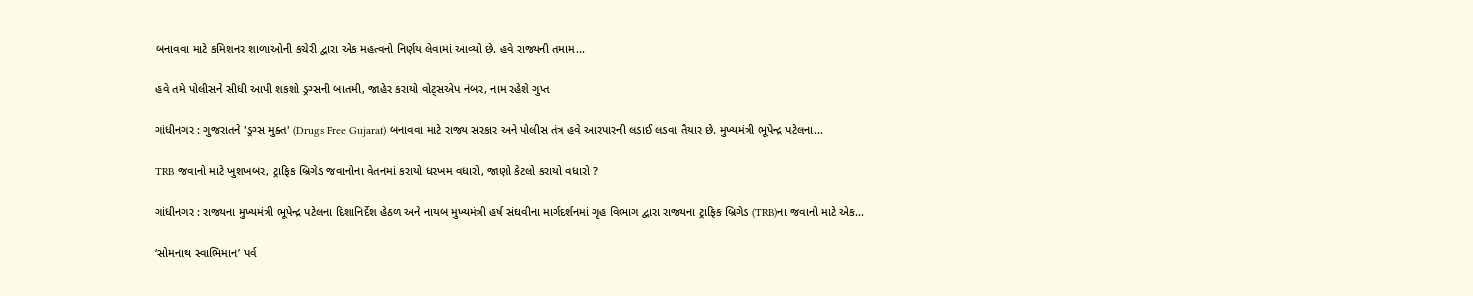બનાવવા માટે કમિશનર શાળાઓની કચેરી દ્વારા એક મહત્વનો નિર્ણય લેવામાં આવ્યો છે. હવે રાજ્યની તમામ...

હવે તમે પોલીસને સીધી આપી શકશો ડ્રગ્સની બાતમી, જાહેર કરાયો વોટ્સએપ નંબર, નામ રહેશે ગુપ્ત

ગાંધીનગર : ગુજરાતને 'ડ્રગ્સ મુક્ત' (Drugs Free Gujarat) બનાવવા માટે રાજ્ય સરકાર અને પોલીસ તંત્ર હવે આરપારની લડાઈ લડવા તૈયાર છે. મુખ્યમંત્રી ભૂપેન્દ્ર પટેલના...

TRB જવાનો માટે ખુશખબર, ટ્રાફિક બ્રિગેડ જવાનોના વેતનમાં કરાયો ધરખમ વધારો, જાણો કેટલો કરાયો વધારો ?

ગાંધીનગર : રાજ્યના મુખ્યમંત્રી ભૂપેન્દ્ર પટેલના દિશાનિર્દેશ હેઠળ અને નાયબ મુખ્યમંત્રી હર્ષ સંઘવીના માર્ગદર્શનમાં ગૃહ વિભાગ દ્વારા રાજ્યના ટ્રાફિક બ્રિગેડ (TRB)ના જવાનો માટે એક...

‘સોમનાથ સ્વાભિમાન’ પર્વ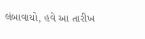લંબાવાયો, હવે આ તારીખ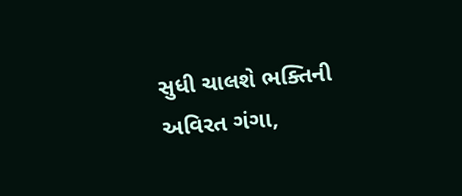સુધી ચાલશે ભક્તિની અવિરત ગંગા,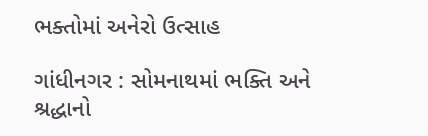ભક્તોમાં અનેરો ઉત્સાહ

ગાંધીનગર : સોમનાથમાં ભક્તિ અને શ્રદ્ધાનો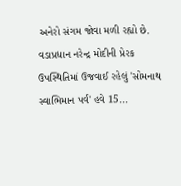અનેરો સંગમ જોવા મળી રહ્યો છે. વડાપ્રધાન નરેન્દ્ર મોદીની પ્રેરક ઉપસ્થિતિમાં ઉજવાઈ રહેલું 'સોમનાથ સ્વાભિમાન પર્વ' હવે 15...